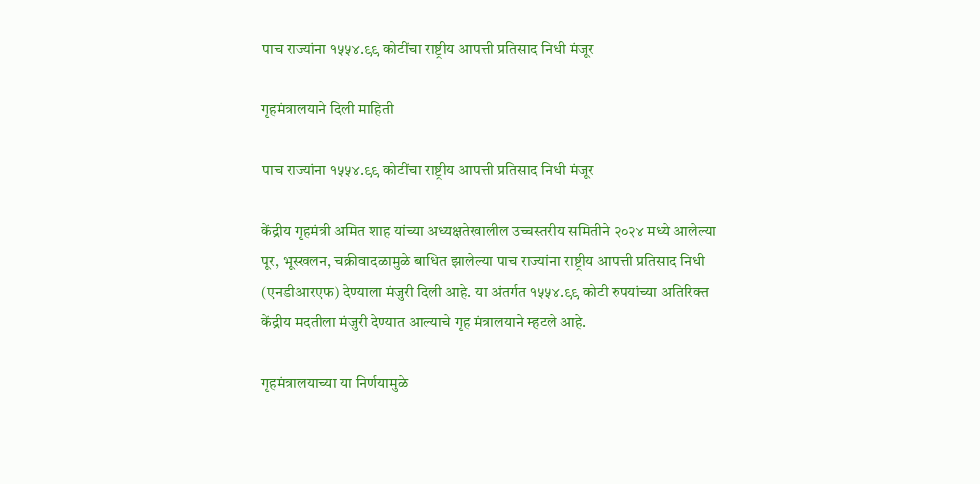पाच राज्यांना १५५४.९९ कोटींचा राष्ट्रीय आपत्ती प्रतिसाद निधी मंजूर

गृहमंत्रालयाने दिली माहिती

पाच राज्यांना १५५४.९९ कोटींचा राष्ट्रीय आपत्ती प्रतिसाद निधी मंजूर

केंद्रीय गृहमंत्री अमित शाह यांच्या अध्यक्षतेखालील उच्चस्तरीय समितीने २०२४ मध्ये आलेल्या पूर, भूस्खलन, चक्रीवादळामुळे बाधित झालेल्या पाच राज्यांना राष्ट्रीय आपत्ती प्रतिसाद निधी (एनडीआरएफ) देण्याला मंजुरी दिली आहे. या अंतर्गत १५५४.९९ कोटी रुपयांच्या अतिरिक्त केंद्रीय मदतीला मंजुरी देण्यात आल्याचे गृह मंत्रालयाने म्हटले आहे.

गृहमंत्रालयाच्या या निर्णयामुळे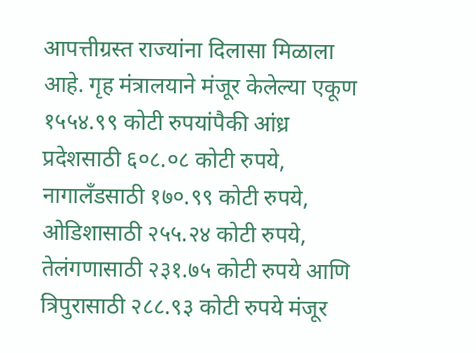आपत्तीग्रस्त राज्यांना दिलासा मिळाला आहे. गृह मंत्रालयाने मंजूर केलेल्या एकूण १५५४.९९ कोटी रुपयांपैकी आंध्र प्रदेशसाठी ६०८.०८ कोटी रुपये, नागालँडसाठी १७०.९९ कोटी रुपये, ओडिशासाठी २५५.२४ कोटी रुपये, तेलंगणासाठी २३१.७५ कोटी रुपये आणि त्रिपुरासाठी २८८.९३ कोटी रुपये मंजूर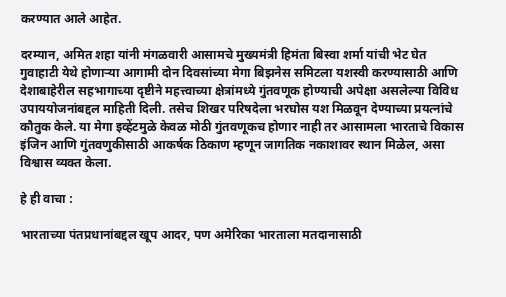करण्यात आले आहेत.

दरम्यान, अमित शहा यांनी मंगळवारी आसामचे मुख्यमंत्री हिमंता बिस्वा शर्मा यांची भेट घेत गुवाहाटी येथे होणाऱ्या आगामी दोन दिवसांच्या मेगा बिझनेस समिटला यशस्वी करण्यासाठी आणि देशाबाहेरील सहभागाच्या दृष्टीने महत्त्वाच्या क्षेत्रांमध्ये गुंतवणूक होण्याची अपेक्षा असलेल्या विविध उपाययोजनांबद्दल माहिती दिली. तसेच शिखर परिषदेला भरघोस यश मिळवून देण्याच्या प्रयत्नांचे कौतुक केले. या मेगा इव्हेंटमुळे केवळ मोठी गुंतवणूकच होणार नाही तर आसामला भारताचे विकास इंजिन आणि गुंतवणुकीसाठी आकर्षक ठिकाण म्हणून जागतिक नकाशावर स्थान मिळेल, असा विश्वास व्यक्त केला.

हे ही वाचा :

भारताच्या पंतप्रधानांबद्दल खूप आदर, पण अमेरिका भारताला मतदानासाठी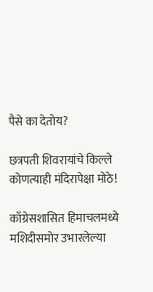पैसे का देतोय?

छत्रपती शिवरायांचे किल्ले कोणत्याही मंदिरापेक्षा मोठे!

काँग्रेसशासित हिमाचलमध्ये मशिदीसमोर उभारलेल्या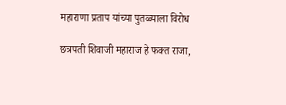महाराणा प्रताप यांच्या पुतळ्याला विरोध

छत्रपती शिवाजी महाराज हे फक्त राजा,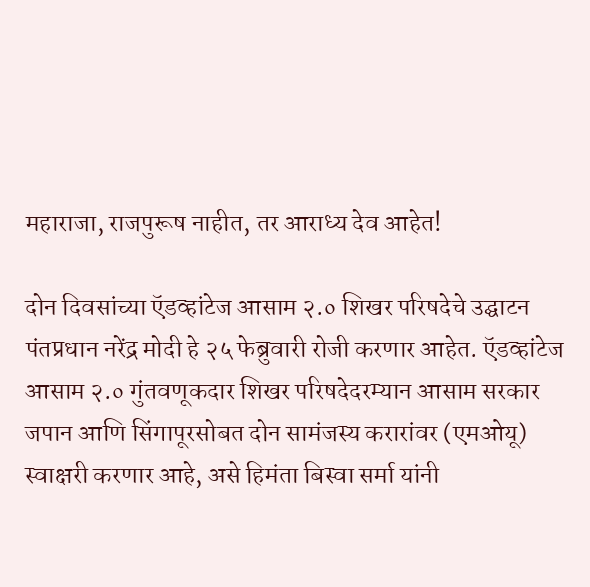महाराजा, राजपुरूष नाहीत, तर आराध्य देव आहेत!

दोन दिवसांच्या ऍडव्हांटेज आसाम २.० शिखर परिषदेचे उद्घाटन पंतप्रधान नरेंद्र मोदी हे २५ फेब्रुवारी रोजी करणार आहेत. ऍडव्हांटेज आसाम २.० गुंतवणूकदार शिखर परिषदेदरम्यान आसाम सरकार जपान आणि सिंगापूरसोबत दोन सामंजस्य करारांवर (एमओयू) स्वाक्षरी करणार आहे, असे हिमंता बिस्वा सर्मा यांनी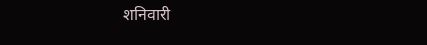शनिवारी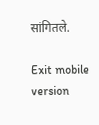सांगितले.

Exit mobile version